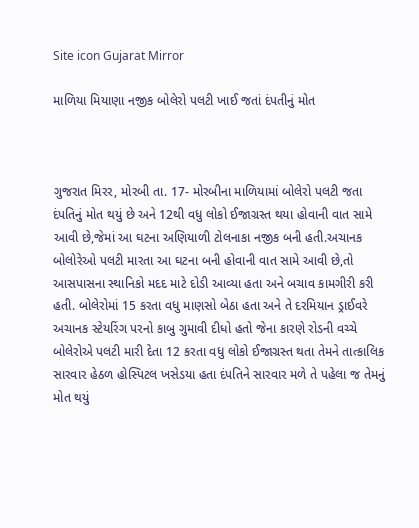Site icon Gujarat Mirror

માળિયા મિયાણા નજીક બોલેરો પલટી ખાઈ જતાં દંપતીનું મોત



ગુજરાત મિરર, મોરબી તા. 17- મોરબીના માળિયામાં બોલેરો પલટી જતા દંપતિનું મોત થયું છે અને 12થી વધુ લોકો ઈજાગ્રસ્ત થયા હોવાની વાત સામે આવી છે,જેમાં આ ઘટના અણિયાળી ટોલનાકા નજીક બની હતી.અચાનક બોલોરેઓ પલટી મારતા આ ઘટના બની હોવાની વાત સામે આવી છે,તો આસપાસના સ્થાનિકો મદદ માટે દોડી આવ્યા હતા અને બચાવ કામગીરી કરી હતી. બોલેરોમાં 15 કરતા વધુ માણસો બેઠા હતા અને તે દરમિયાન ડ્રાઈવરે અચાનક સ્ટેયરિંગ પરનો કાબુ ગુમાવી દીધો હતો જેના કારણે રોડની વચ્ચે બોલેરોએ પલટી મારી દેતા 12 કરતા વધુ લોકો ઈજાગ્રસ્ત થતા તેમને તાત્કાલિક સારવાર હેઠળ હોસ્પિટલ ખસેડયા હતા દંપતિને સારવાર મળે તે પહેલા જ તેમનું મોત થયું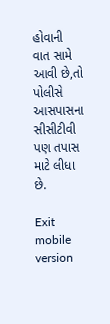હોવાની વાત સામે આવી છે,તો પોલીસે આસપાસના સીસીટીવી પણ તપાસ માટે લીધા છે.

Exit mobile version